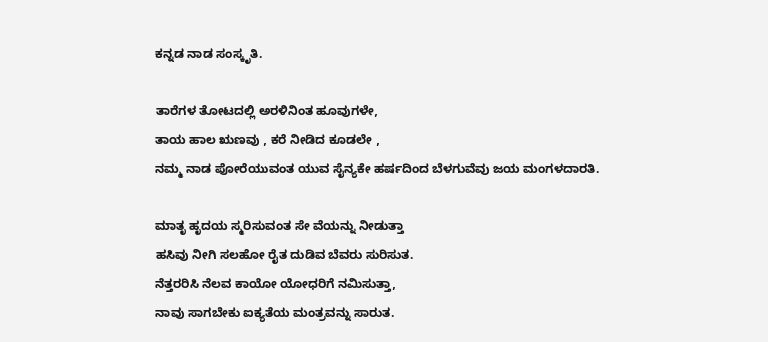ಕನ್ನಡ ನಾಡ ಸಂಸ್ಕೃತಿ.

ತಾರೆಗಳ ತೋಟದಲ್ಲಿ ಅರಳಿನಿಂತ ಹೂವುಗಳೇ,
ತಾಯ ಹಾಲ ಋಣವು , ಕರೆ ನೀಡಿದ ಕೂಡಲೇ ,
ನಮ್ಮ ನಾಡ ಪೋರೆಯುವಂತ ಯುವ ಸೈನ್ಯಕೇ ಹರ್ಷದಿಂದ ಬೆಳಗುವೆವು ಜಯ ಮಂಗಳದಾರತಿ.

ಮಾತೃ ಹೃದಯ ಸ್ಮರಿಸುವಂತ ಸೇ ವೆಯನ್ನು ನೀಡುತ್ತಾ
ಹಸಿವು ನೀಗಿ ಸಲಹೋ ರೈತ ದುಡಿವ ಬೆವರು ಸುರಿಸುತ.
ನೆತ್ತರರಿಸಿ ನೆಲವ ಕಾಯೋ ಯೋಧರಿಗೆ ನಮಿಸುತ್ತಾ,
ನಾವು ಸಾಗಬೇಕು ಐಕ್ಯತೆಯ ಮಂತ್ರವನ್ನು ಸಾರುತ.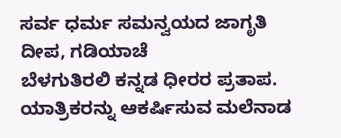ಸರ್ವ ಧರ್ಮ ಸಮನ್ವಯದ ಜಾಗೃತಿ ದೀಪ, ಗಡಿಯಾಚೆ
ಬೆಳಗುತಿರಲಿ ಕನ್ನಡ ಧೀರರ ಪ್ರತಾಪ.
ಯಾತ್ರಿಕರನ್ನು ಆಕರ್ಷಿಸುವ ಮಲೆನಾಡ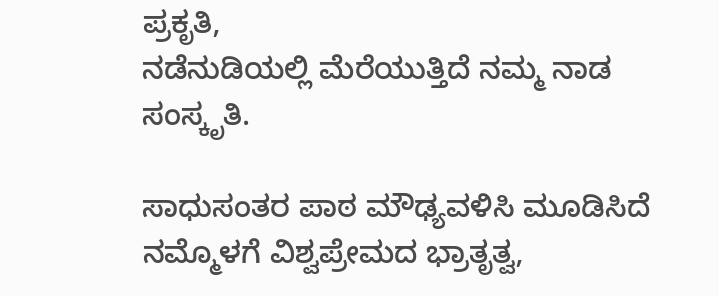ಪ್ರಕೃತಿ,
ನಡೆನುಡಿಯಲ್ಲಿ ಮೆರೆಯುತ್ತಿದೆ ನಮ್ಮ ನಾಡ ಸಂಸ್ಕೃತಿ.

ಸಾಧುಸಂತರ ಪಾಠ ಮೌಢ್ಯವಳಿಸಿ ಮೂಡಿಸಿದೆ ನಮ್ಮೊಳಗೆ ವಿಶ್ವಪ್ರೇಮದ ಭ್ರಾತೃತ್ವ,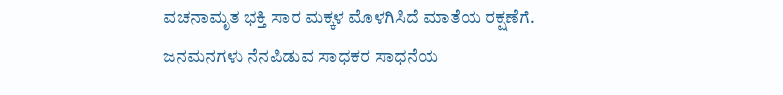ವಚನಾಮೃತ ಭಕ್ತಿ ಸಾರ ಮಕ್ಕಳ ಮೊಳಗಿಸಿದೆ ಮಾತೆಯ ರಕ್ಷಣೆಗೆ.
ಜನಮನಗಳು ನೆನಪಿಡುವ ಸಾಧಕರ ಸಾಧನೆಯ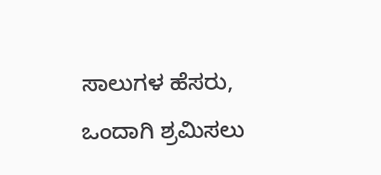ಸಾಲುಗಳ ಹೆಸರು,
ಒಂದಾಗಿ ಶ್ರಮಿಸಲು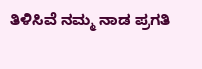ತಿಳಿಸಿವೆ ನಮ್ಮ ನಾಡ ಪ್ರಗತಿ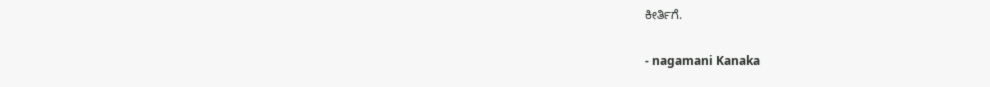ಕೀರ್ತಿಗೆ.

- nagamani Kanaka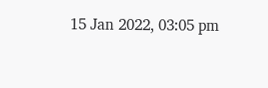15 Jan 2022, 03:05 pm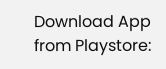Download App from Playstore: